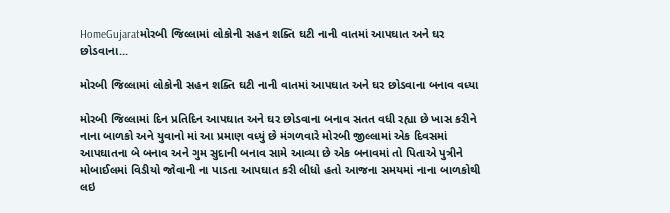HomeGujaratમોરબી જિલ્લામાં લોકોની સહન શક્તિ ઘટી નાની વાતમાં આપઘાત અને ઘર છોડવાના...

મોરબી જિલ્લામાં લોકોની સહન શક્તિ ઘટી નાની વાતમાં આપઘાત અને ઘર છોડવાના બનાવ વધ્યા

મોરબી જિલ્લામાં દિન પ્રતિદિન આપઘાત અને ઘર છોડવાના બનાવ સતત વધી રહ્યા છે ખાસ કરીને નાના બાળકો અને યુવાનો માં આ પ્રમાણ વધ્યું છે મંગળવારે મોરબી જીલ્લામાં એક દિવસમાં આપઘાતના બે બનાવ અને ગુમ સુદાની બનાવ સામે આવ્યા છે એક બનાવમાં તો પિતાએ પુત્રીને મોબાઈલમાં વિડીયો જોવાની ના પાડતા આપઘાત કરી લીધો હતો આજના સમયમાં નાના બાળકોથી લઇ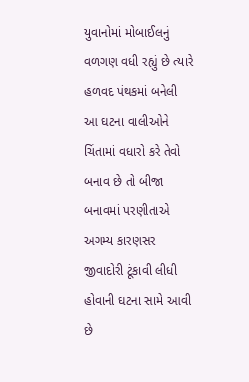યુવાનોમાં મોબાઈલનું વળગણ વધી રહ્યું છે ત્યારે હળવદ પંથકમાં બનેલી આ ઘટના વાલીઓને ચિંતામાં વધારો કરે તેવો બનાવ છે તો બીજા બનાવમાં પરણીતાએ અગમ્ય કારણસર જીવાદોરી ટૂંકાવી લીધી હોવાની ઘટના સામે આવી છે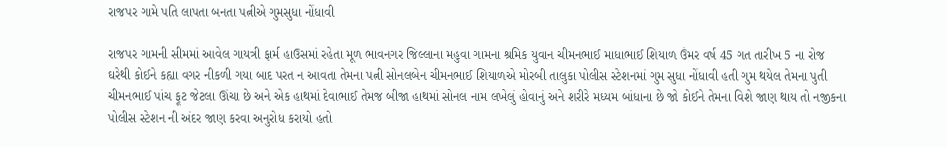રાજપર ગામે પતિ લાપતા બનતા પત્નીએ ગુમસુધા નોંધાવી

રાજપર ગામની સીમમાં આવેલ ગાયત્રી ફાર્મ હાઉસમાં રહેતા મૂળ ભાવનગર જિલ્લાના મહુવા ગામના શ્રમિક યુવાન ચીમનભાઈ માધાભાઈ શિયાળ ઉંમર વર્ષ 45 ગત તારીખ 5 ના રોજ ઘરેથી કોઈને કહ્યા વગર નીકળી ગયા બાદ પરત ન આવતા તેમના પત્ની સોનલબેન ચીમનભાઈ શિયાળએ મોરબી તાલુકા પોલીસ સ્ટેશનમાં ગુમ સુધા નોંધાવી હતી ગુમ થયેલ તેમના પુતી ચીમનભાઈ પાંચ ફૂટ જેટલા ઊંચા છે અને એક હાથમાં દેવાભાઈ તેમજ બીજા હાથમાં સોનલ નામ લખેલું હોવાનું અને શરીરે મધ્યમ બાંધાના છે જો કોઈને તેમના વિશે જાણ થાય તો નજીકના પોલીસ સ્ટેશન ની અંદર જાણ કરવા અનુરોધ કરાયો હતો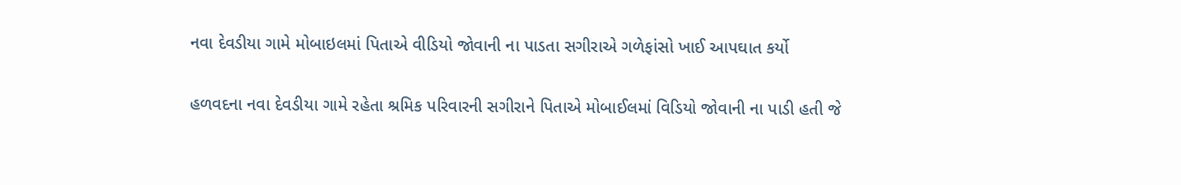નવા દેવડીયા ગામે મોબાઇલમાં પિતાએ વીડિયો જોવાની ના પાડતા સગીરાએ ગળેફાંસો ખાઈ આપઘાત કર્યો

હળવદના નવા દેવડીયા ગામે રહેતા શ્રમિક પરિવારની સગીરાને પિતાએ મોબાઈલમાં વિડિયો જોવાની ના પાડી હતી જે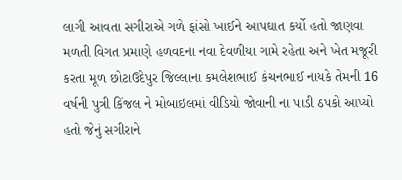લાગી આવતા સગીરાએ ગળે ફાંસો ખાઈને આપઘાત કર્યો હતો જાણવા મળતી વિગત પ્રમાણે હળવદના નવા દેવળીયા ગામે રહેતા અને ખેત મજૂરી કરતા મૂળ છોટાઉદેપુર જિલ્લાના કમલેશભાઈ કંચનભાઈ નાયકે તેમની 16 વર્ષની પુત્રી કિંજલ ને મોબાઇલમાં વીડિયો જોવાની ના પાડી ઠપકો આપ્યો હતો જેનું સગીરાને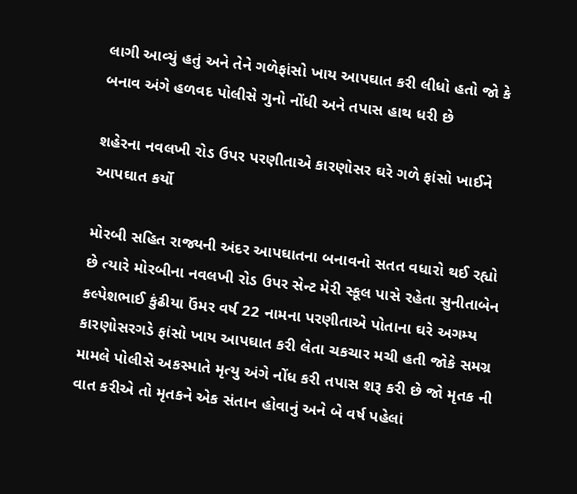લાગી આવ્યું હતું અને તેને ગળેફાંસો ખાય આપઘાત કરી લીધો હતો જો કે બનાવ અંગે હળવદ પોલીસે ગુનો નોંધી અને તપાસ હાથ ધરી છે

શહેરના નવલખી રોડ ઉપર પરણીતાએ કારણોસર ઘરે ગળે ફાંસો ખાઈને આપઘાત કર્યો

મોરબી સહિત રાજ્યની અંદર આપઘાતના બનાવનો સતત વધારો થઈ રહ્યો છે ત્યારે મોરબીના નવલખી રોડ ઉપર સેન્ટ મેરી સ્કૂલ પાસે રહેતા સુનીતાબેન કલ્પેશભાઈ કુંઢીયા ઉંમર વર્ષ 22 નામના પરણીતાએ પોતાના ઘરે અગમ્ય કારણોસરગડે ફાંસો ખાય આપઘાત કરી લેતા ચકચાર મચી હતી જોકે સમગ્ર મામલે પોલીસે અકસ્માતે મૃત્યુ અંગે નોંધ કરી તપાસ શરૂ કરી છે જો મૃતક ની વાત કરીએ તો મૃતકને એક સંતાન હોવાનું અને બે વર્ષ પહેલાં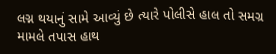લગ્ન થયાનું સામે આવ્યું છે ત્યારે પોલીસે હાલ તો સમગ્ર મામલે તપાસ હાથ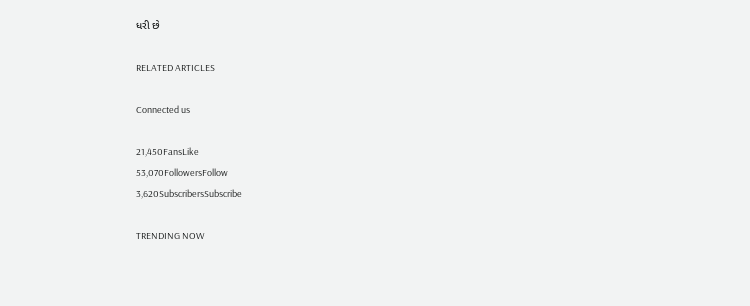ધરી છે

RELATED ARTICLES

Connected us

21,450FansLike
53,070FollowersFollow
3,620SubscribersSubscribe

TRENDING NOW